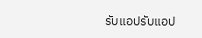รับแอปรับแอป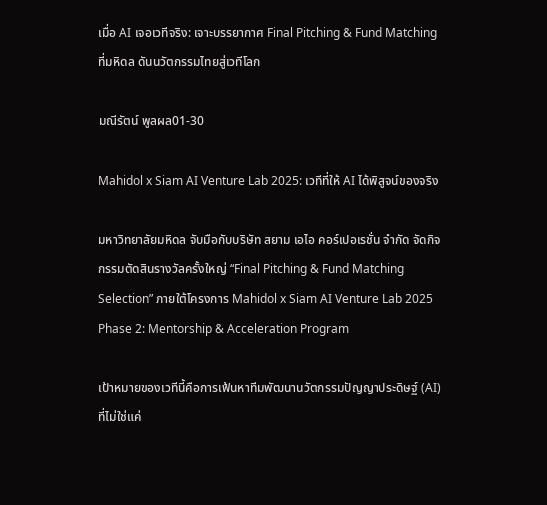เมื่อ AI เจอเวทีจริง: เจาะบรรยากาศ Final Pitching & Fund Matching ที่มหิดล ดันนวัตกรรมไทยสู่เวทีโลก

มณีรัตน์ พูลผล01-30

Mahidol x Siam AI Venture Lab 2025: เวทีที่ให้ AI ได้พิสูจน์ของจริง

มหาวิทยาลัยมหิดล จับมือกับบริษัท สยาม เอไอ คอร์เปอเรชั่น จำกัด จัดกิจกรรมตัดสินรางวัลครั้งใหญ่ “Final Pitching & Fund Matching Selection” ภายใต้โครงการ Mahidol x Siam AI Venture Lab 2025 Phase 2: Mentorship & Acceleration Program

เป้าหมายของเวทีนี้คือการเฟ้นหาทีมพัฒนานวัตกรรมปัญญาประดิษฐ์ (AI) ที่ไม่ใช่แค่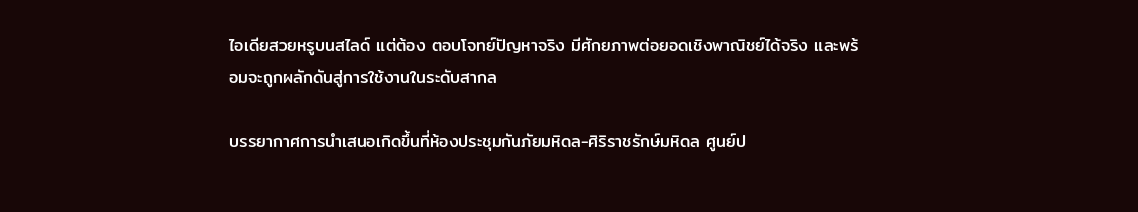ไอเดียสวยหรูบนสไลด์ แต่ต้อง ตอบโจทย์ปัญหาจริง มีศักยภาพต่อยอดเชิงพาณิชย์ได้จริง และพร้อมจะถูกผลักดันสู่การใช้งานในระดับสากล

บรรยากาศการนำเสนอเกิดขึ้นที่ห้องประชุมกันภัยมหิดล-ศิริราชรักษ์มหิดล ศูนย์ป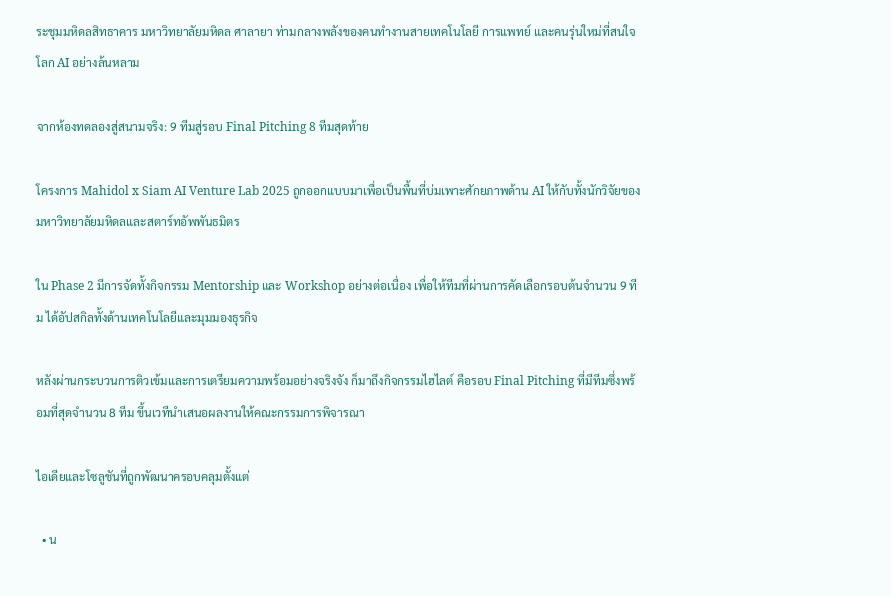ระชุมมหิดลสิทธาคาร มหาวิทยาลัยมหิดล ศาลายา ท่ามกลางพลังของคนทำงานสายเทคโนโลยี การแพทย์ และคนรุ่นใหม่ที่สนใจโลก AI อย่างล้นหลาม

จากห้องทดลองสู่สนามจริง: 9 ทีมสู่รอบ Final Pitching 8 ทีมสุดท้าย

โครงการ Mahidol x Siam AI Venture Lab 2025 ถูกออกแบบมาเพื่อเป็นพื้นที่บ่มเพาะศักยภาพด้าน AI ให้กับทั้งนักวิจัยของมหาวิทยาลัยมหิดลและสตาร์ทอัพพันธมิตร

ใน Phase 2 มีการจัดทั้งกิจกรรม Mentorship และ Workshop อย่างต่อเนื่อง เพื่อให้ทีมที่ผ่านการคัดเลือกรอบต้นจำนวน 9 ทีม ได้อัปสกิลทั้งด้านเทคโนโลยีและมุมมองธุรกิจ

หลังผ่านกระบวนการติวเข้มและการเตรียมความพร้อมอย่างจริงจัง ก็มาถึงกิจกรรมไฮไลต์ คือรอบ Final Pitching ที่มีทีมซึ่งพร้อมที่สุดจำนวน 8 ทีม ขึ้นเวทีนำเสนอผลงานให้คณะกรรมการพิจารณา

ไอเดียและโซลูชันที่ถูกพัฒนาครอบคลุมตั้งแต่

  • น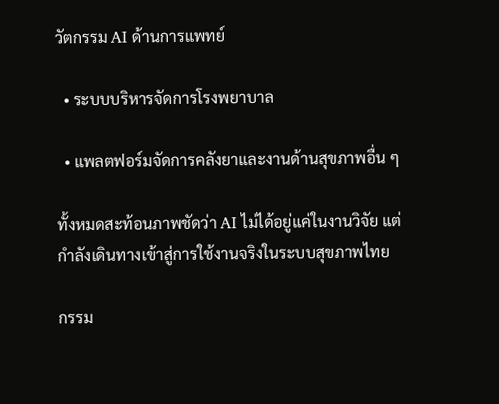วัตกรรม AI ด้านการแพทย์

  • ระบบบริหารจัดการโรงพยาบาล

  • แพลตฟอร์มจัดการคลังยาและงานด้านสุขภาพอื่น ๆ

ทั้งหมดสะท้อนภาพชัดว่า AI ไม่ได้อยู่แค่ในงานวิจัย แต่กำลังเดินทางเข้าสู่การใช้งานจริงในระบบสุขภาพไทย

กรรม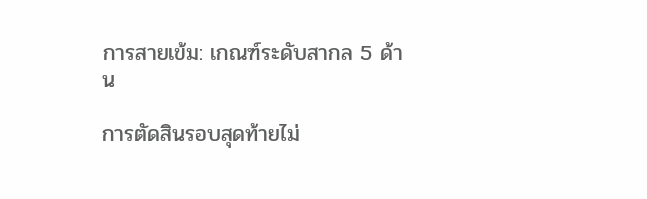การสายเข้ม: เกณฑ์ระดับสากล 5 ด้าน

การตัดสินรอบสุดท้ายไม่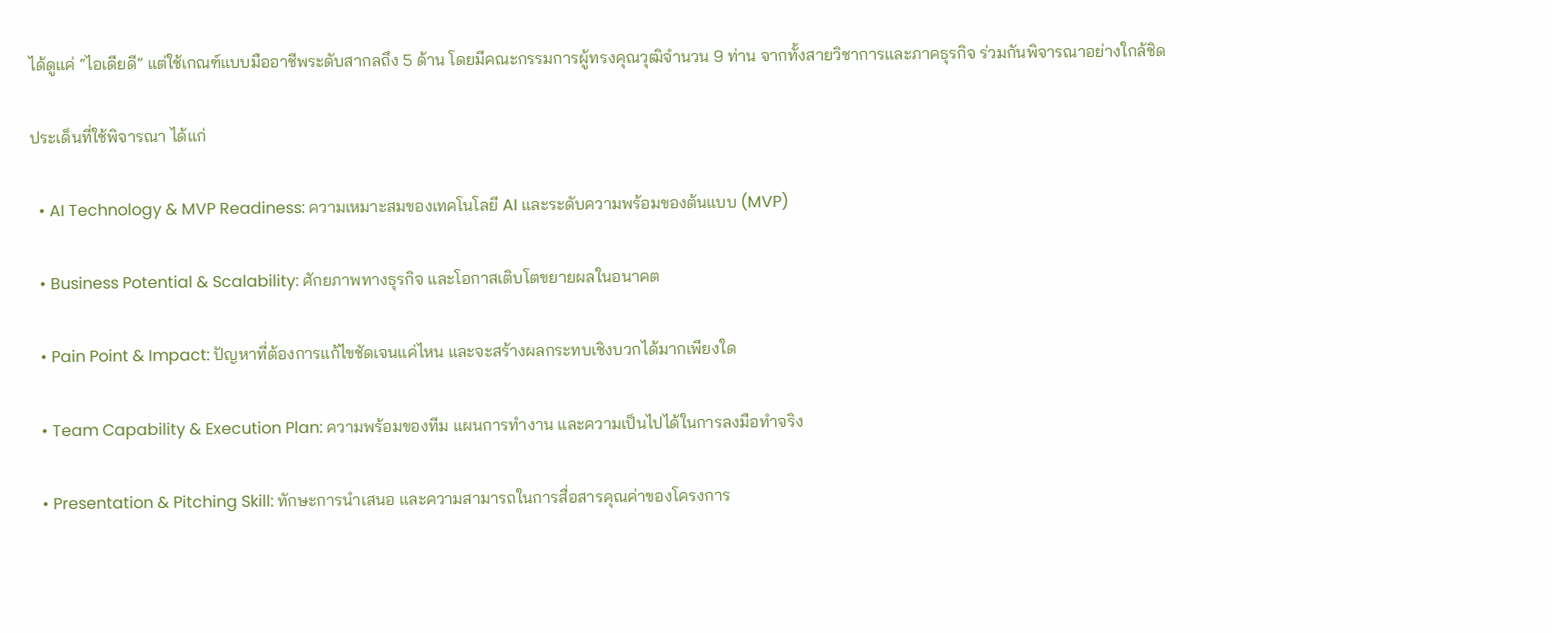ได้ดูแค่ “ไอเดียดี” แต่ใช้เกณฑ์แบบมืออาชีพระดับสากลถึง 5 ด้าน โดยมีคณะกรรมการผู้ทรงคุณวุฒิจำนวน 9 ท่าน จากทั้งสายวิชาการและภาคธุรกิจ ร่วมกันพิจารณาอย่างใกล้ชิด

ประเด็นที่ใช้พิจารณา ได้แก่

  • AI Technology & MVP Readiness: ความเหมาะสมของเทคโนโลยี AI และระดับความพร้อมของต้นแบบ (MVP)

  • Business Potential & Scalability: ศักยภาพทางธุรกิจ และโอกาสเติบโตขยายผลในอนาคต

  • Pain Point & Impact: ปัญหาที่ต้องการแก้ไขชัดเจนแค่ไหน และจะสร้างผลกระทบเชิงบวกได้มากเพียงใด

  • Team Capability & Execution Plan: ความพร้อมของทีม แผนการทำงาน และความเป็นไปได้ในการลงมือทำจริง

  • Presentation & Pitching Skill: ทักษะการนำเสนอ และความสามารถในการสื่อสารคุณค่าของโครงการ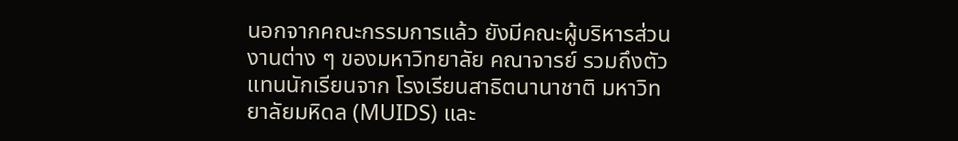นอกจากคณะกรรมการแล้ว ยังมีคณะผู้บริหารส่วนงานต่าง ๆ ของมหาวิทยาลัย คณาจารย์ รวมถึงตัวแทนนักเรียนจาก โรงเรียนสาธิตนานาชาติ มหาวิทยาลัยมหิดล (MUIDS) และ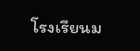โรงเรียนม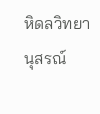หิดลวิทยานุสรณ์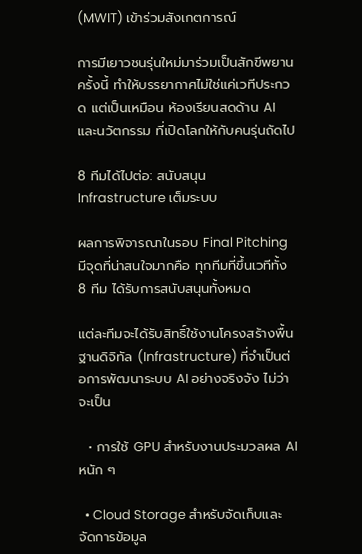(MWIT) เข้าร่วมสังเกตการณ์

การมีเยาวชนรุ่นใหม่มาร่วมเป็นสักขีพยานครั้งนี้ ทำให้บรรยากาศไม่ใช่แค่เวทีประกวด แต่เป็นเหมือน ห้องเรียนสดด้าน AI และนวัตกรรม ที่เปิดโลกให้กับคนรุ่นถัดไป

8 ทีมได้ไปต่อ: สนับสนุน Infrastructure เต็มระบบ

ผลการพิจารณาในรอบ Final Pitching มีจุดที่น่าสนใจมากคือ ทุกทีมที่ขึ้นเวทีทั้ง 8 ทีม ได้รับการสนับสนุนทั้งหมด

แต่ละทีมจะได้รับสิทธิ์ใช้งานโครงสร้างพื้นฐานดิจิทัล (Infrastructure) ที่จำเป็นต่อการพัฒนาระบบ AI อย่างจริงจัง ไม่ว่าจะเป็น

  • การใช้ GPU สำหรับงานประมวลผล AI หนัก ๆ

  • Cloud Storage สำหรับจัดเก็บและจัดการข้อมูล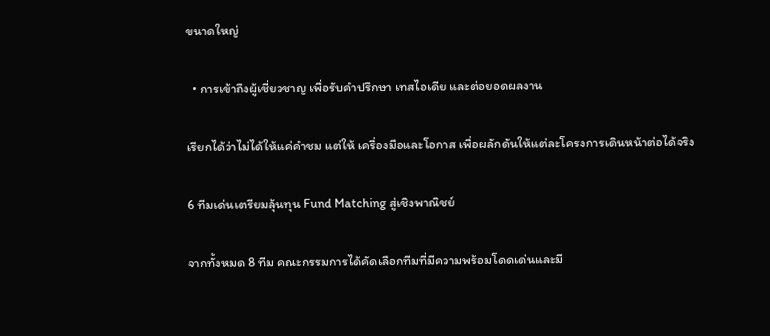ขนาดใหญ่

  • การเข้าถึงผู้เชี่ยวชาญ เพื่อรับคำปรึกษา เทสไอเดีย และต่อยอดผลงาน

เรียกได้ว่าไม่ได้ให้แค่คำชม แต่ให้ เครื่องมือและโอกาส เพื่อผลักดันให้แต่ละโครงการเดินหน้าต่อได้จริง

6 ทีมเด่นเตรียมลุ้นทุน Fund Matching สู่เชิงพาณิชย์

จากทั้งหมด 8 ทีม คณะกรรมการได้คัดเลือกทีมที่มีความพร้อมโดดเด่นและมี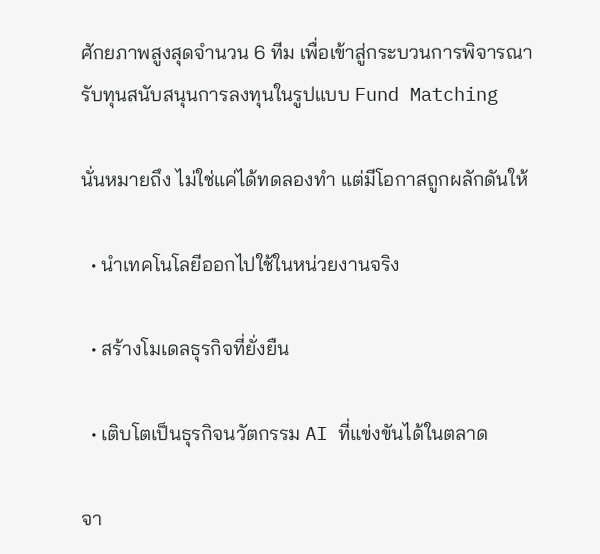ศักยภาพสูงสุดจำนวน 6 ทีม เพื่อเข้าสู่กระบวนการพิจารณารับทุนสนับสนุนการลงทุนในรูปแบบ Fund Matching

นั่นหมายถึง ไม่ใช่แค่ได้ทดลองทำ แต่มีโอกาสถูกผลักดันให้

  • นำเทคโนโลยีออกไปใช้ในหน่วยงานจริง

  • สร้างโมเดลธุรกิจที่ยั่งยืน

  • เติบโตเป็นธุรกิจนวัตกรรม AI ที่แข่งขันได้ในตลาด

จา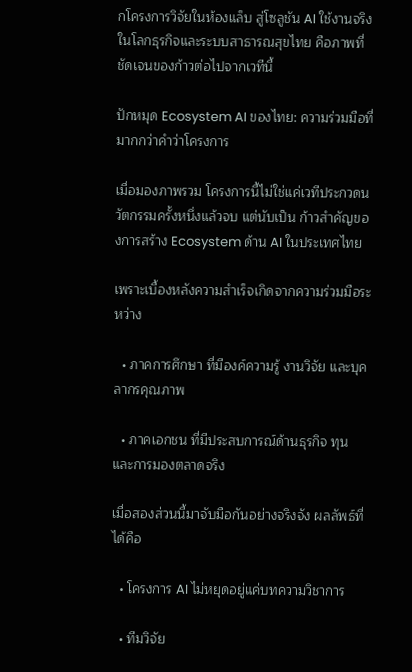กโครงการวิจัยในห้องแล็บ สู่โซลูชัน AI ใช้งานจริงในโลกธุรกิจและระบบสาธารณสุขไทย คือภาพที่ชัดเจนของก้าวต่อไปจากเวทีนี้

ปักหมุด Ecosystem AI ของไทย: ความร่วมมือที่มากกว่าคำว่าโครงการ

เมื่อมองภาพรวม โครงการนี้ไม่ใช่แค่เวทีประกวดนวัตกรรมครั้งหนึ่งแล้วจบ แต่นับเป็น ก้าวสำคัญของการสร้าง Ecosystem ด้าน AI ในประเทศไทย

เพราะเบื้องหลังความสำเร็จเกิดจากความร่วมมือระหว่าง

  • ภาคการศึกษา ที่มีองค์ความรู้ งานวิจัย และบุคลากรคุณภาพ

  • ภาคเอกชน ที่มีประสบการณ์ด้านธุรกิจ ทุน และการมองตลาดจริง

เมื่อสองส่วนนี้มาจับมือกันอย่างจริงจัง ผลลัพธ์ที่ได้คือ

  • โครงการ AI ไม่หยุดอยู่แค่บทความวิชาการ

  • ทีมวิจัย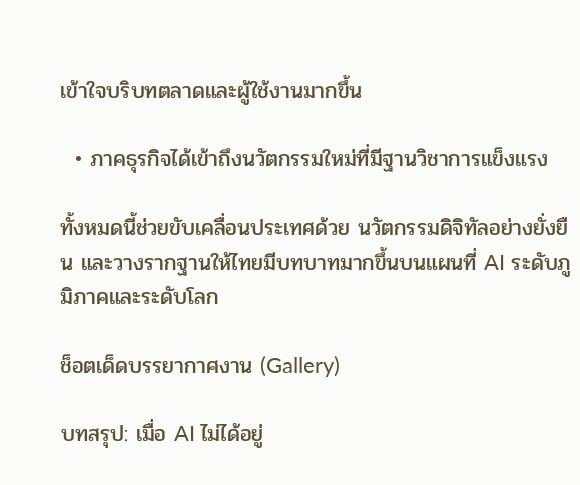เข้าใจบริบทตลาดและผู้ใช้งานมากขึ้น

  • ภาคธุรกิจได้เข้าถึงนวัตกรรมใหม่ที่มีฐานวิชาการแข็งแรง

ทั้งหมดนี้ช่วยขับเคลื่อนประเทศด้วย นวัตกรรมดิจิทัลอย่างยั่งยืน และวางรากฐานให้ไทยมีบทบาทมากขึ้นบนแผนที่ AI ระดับภูมิภาคและระดับโลก

ช็อตเด็ดบรรยากาศงาน (Gallery)

บทสรุป: เมื่อ AI ไม่ได้อยู่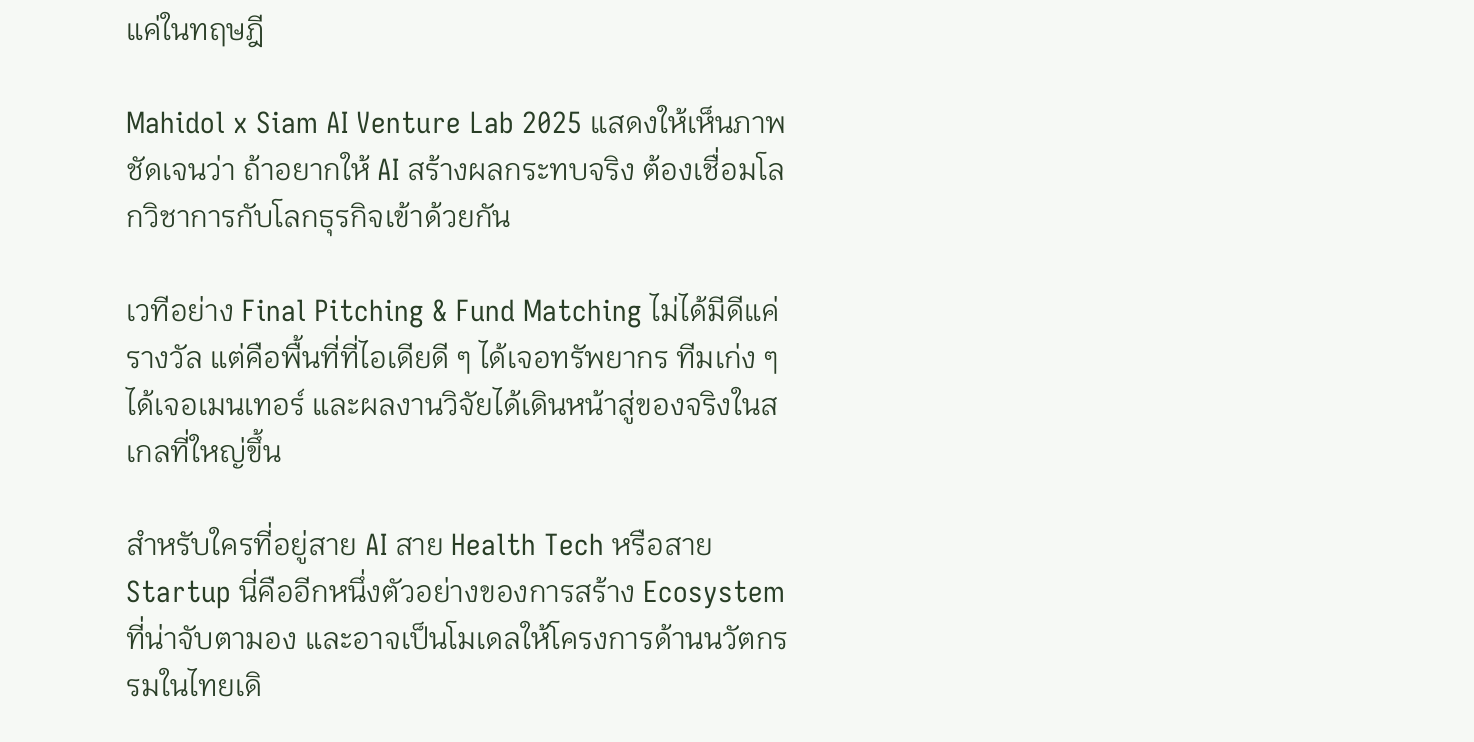แค่ในทฤษฎี

Mahidol x Siam AI Venture Lab 2025 แสดงให้เห็นภาพชัดเจนว่า ถ้าอยากให้ AI สร้างผลกระทบจริง ต้องเชื่อมโลกวิชาการกับโลกธุรกิจเข้าด้วยกัน

เวทีอย่าง Final Pitching & Fund Matching ไม่ได้มีดีแค่รางวัล แต่คือพื้นที่ที่ไอเดียดี ๆ ได้เจอทรัพยากร ทีมเก่ง ๆ ได้เจอเมนเทอร์ และผลงานวิจัยได้เดินหน้าสู่ของจริงในสเกลที่ใหญ่ขึ้น

สำหรับใครที่อยู่สาย AI สาย Health Tech หรือสาย Startup นี่คืออีกหนึ่งตัวอย่างของการสร้าง Ecosystem ที่น่าจับตามอง และอาจเป็นโมเดลให้โครงการด้านนวัตกรรมในไทยเดิ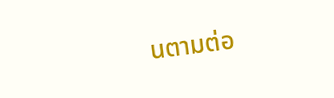นตามต่อ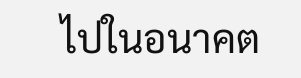ไปในอนาคต